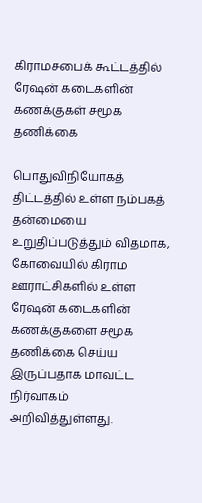கிராமசபைக் கூட்டத்தில் ரேஷன் கடைகளின் கணக்குகள் சமூக தணிக்கை

பொதுவிநியோகத் திட்டத்தில் உள்ள நம்பகத் தன்மையை உறுதிப்படுத்தும் விதமாக, கோவையில் கிராம ஊராட்சிகளில் உள்ள ரேஷன் கடைகளின் கணக்குகளை சமூக தணிக்கை செய்ய இருப்பதாக மாவட்ட நிர்வாகம் அறிவித்துள்ளது.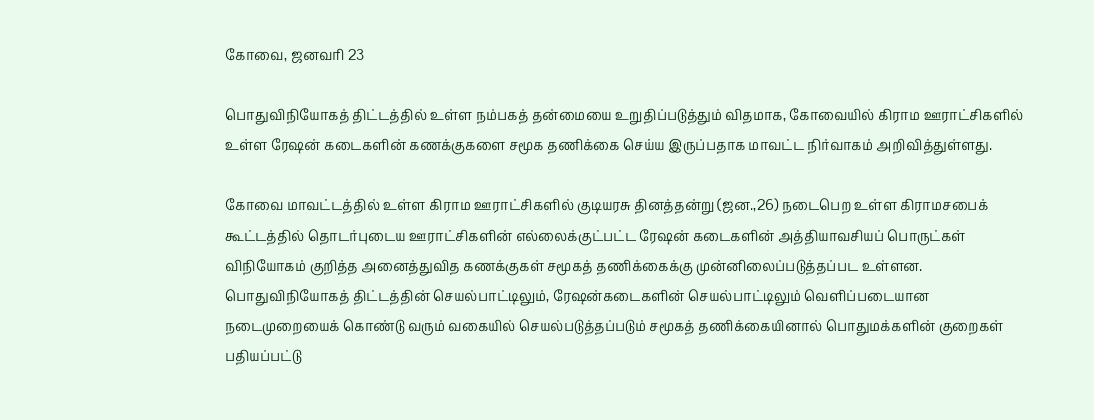கோவை, ஜனவரி 23

பொதுவிநியோகத் திட்டத்தில் உள்ள நம்பகத் தன்மையை உறுதிப்படுத்தும் விதமாக, கோவையில் கிராம ஊராட்சிகளில் உள்ள ரேஷன் கடைகளின் கணக்குகளை சமூக தணிக்கை செய்ய இருப்பதாக மாவட்ட நிர்வாகம் அறிவித்துள்ளது.

கோவை மாவட்டத்தில் உள்ள கிராம ஊராட்சிகளில் குடியரசு தினத்தன்று (ஜன.,26) நடைபெற உள்ள கிராமசபைக் கூட்டத்தில் தொடர்புடைய ஊராட்சிகளின் எல்லைக்குட்பட்ட ரேஷன் கடைகளின் அத்தியாவசியப் பொருட்கள் விநியோகம் குறித்த அனைத்துவித கணக்குகள் சமூகத் தணிக்கைக்கு முன்னிலைப்படுத்தப்பட உள்ளன. பொதுவிநியோகத் திட்டத்தின் செயல்பாட்டிலும், ரேஷன்கடைகளின் செயல்பாட்டிலும் வெளிப்படையான நடைமுறையைக் கொண்டு வரும் வகையில் செயல்படுத்தப்படும் சமூகத் தணிக்கையினால் பொதுமக்களின் குறைகள் பதியப்பட்டு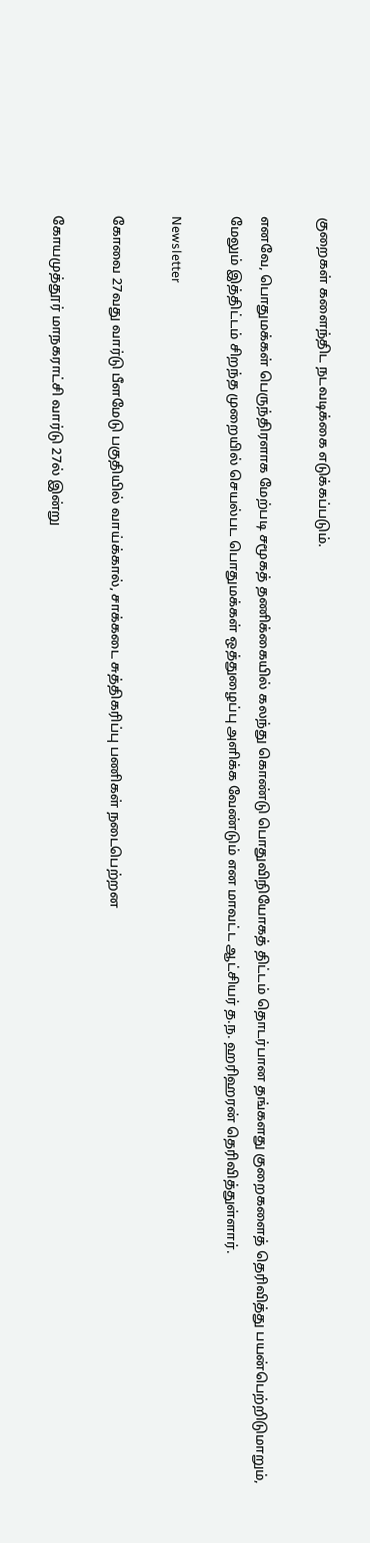குறைகள் களைந்திட நடவடிக்கை எடுக்கப்படும்.

எனவே, பொதுமக்கள் பெருந்திரளாக மேற்படி சமூகத் தணிக்கையில் கலந்து கொண்டு பொதுவிநியோகத் திட்டம் தொடர்பான தங்களது குறைகளைத் தெரிவித்து பயன்பெற்றிடுமாறும், மேலும் இத்திட்டம் சிறந்த முறையில் செயல்பட பொதுமக்கள் ஒத்துழைப்பு அளிக்க வேண்டும் என மாவட்ட ஆட்சியர் த.ந. ஹரிஹரன் தெரிவித்துள்ளார்.

Newsletter

கோவை 27வது வார்டு பீளமேடு பகுதியில் வாய்க்கால், சாக்கடை சுத்திகரிப்பு பணிகள் நடைபெற்றன

கோயமுத்தூர் மாநகராட்சி வார்டு 27ல் இன்று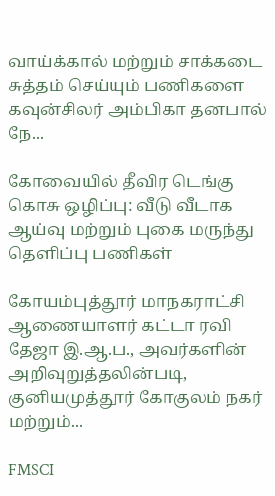வாய்க்கால் மற்றும் சாக்கடை சுத்தம் செய்யும் பணிகளை கவுன்சிலர் அம்பிகா தனபால் நே...

கோவையில் தீவிர டெங்கு கொசு ஒழிப்பு: வீடு வீடாக ஆய்வு மற்றும் புகை மருந்து தெளிப்பு பணிகள்

கோயம்புத்தூர் மாநகராட்சி ஆணையாளர் கட்டா ரவி தேஜா இ.ஆ.ப., அவர்களின் அறிவுறுத்தலின்படி, குனியமுத்தூர் கோகுலம் நகர் மற்றும்...

FMSCI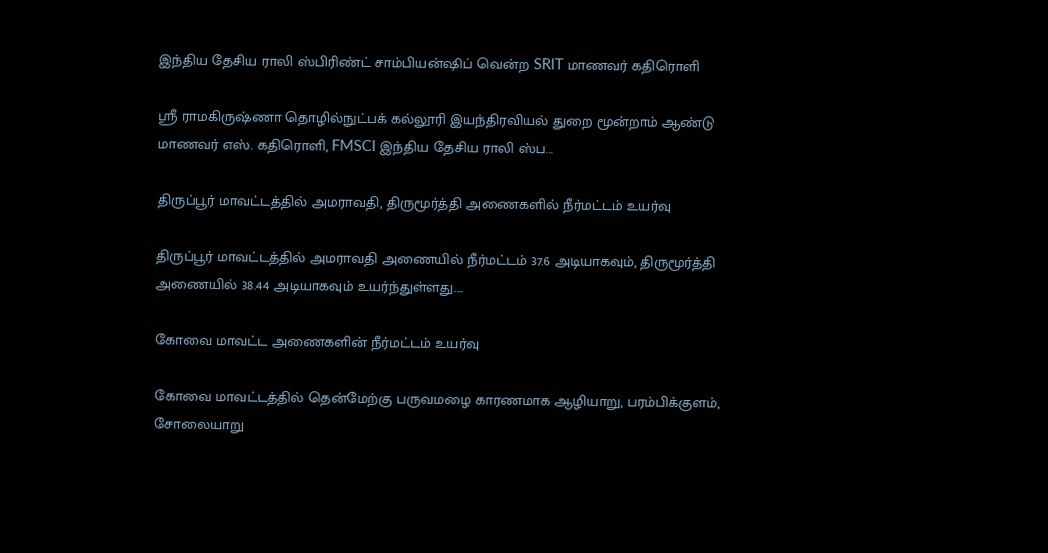இந்திய தேசிய ராலி ஸ்பிரிண்ட் சாம்பியன்ஷிப் வென்ற SRIT மாணவர் கதிரொளி

ஸ்ரீ ராமகிருஷ்ணா தொழில்நுட்பக் கல்லூரி இயந்திரவியல் துறை மூன்றாம் ஆண்டு மாணவர் எஸ். கதிரொளி, FMSCI இந்திய தேசிய ராலி ஸ்ப...

திருப்பூர் மாவட்டத்தில் அமராவதி, திருமூர்த்தி அணைகளில் நீர்மட்டம் உயர்வு

திருப்பூர் மாவட்டத்தில் அமராவதி அணையில் நீர்மட்டம் 37.6 அடியாகவும், திருமூர்த்தி அணையில் 38.44 அடியாகவும் உயர்ந்துள்ளது....

கோவை மாவட்ட அணைகளின் நீர்மட்டம் உயர்வு

கோவை மாவட்டத்தில் தென்மேற்கு பருவமழை காரணமாக ஆழியாறு, பரம்பிக்குளம், சோலையாறு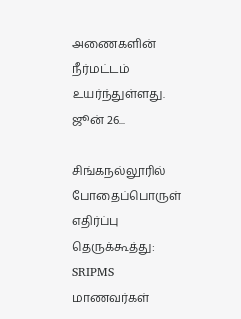அணைகளின் நீர்மட்டம் உயர்ந்துள்ளது. ஜூன் 26...

சிங்கநல்லூரில் போதைப்பொருள் எதிர்ப்பு தெருக்கூத்து: SRIPMS மாணவர்கள்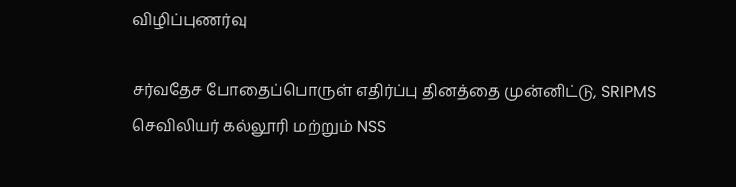விழிப்புணர்வு

சர்வதேச போதைப்பொருள் எதிர்ப்பு தினத்தை முன்னிட்டு, SRIPMS செவிலியர் கல்லூரி மற்றும் NSS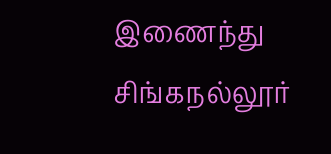இணைந்து சிங்கநல்லூர்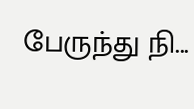பேருந்து நி...